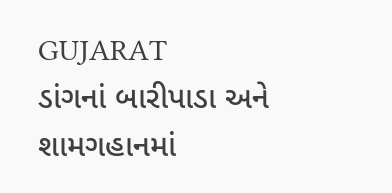GUJARAT
ડાંગનાં બારીપાડા અને શામગહાનમાં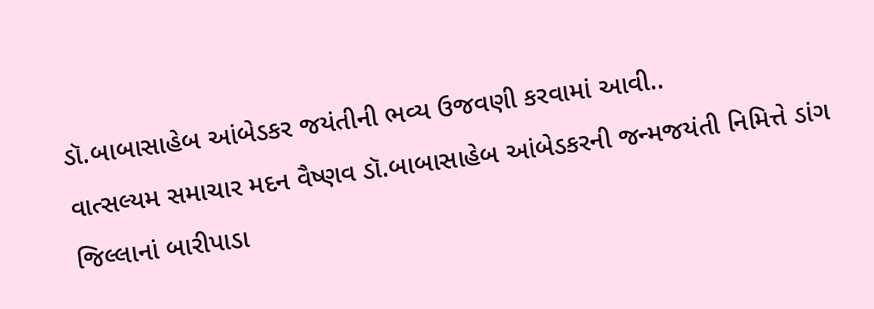ડૉ.બાબાસાહેબ આંબેડકર જયંતીની ભવ્ય ઉજવણી કરવામાં આવી..
વાત્સલ્યમ સમાચાર મદન વૈષ્ણવ ડૉ.બાબાસાહેબ આંબેડકરની જન્મજયંતી નિમિત્તે ડાંગ જિલ્લાનાં બારીપાડા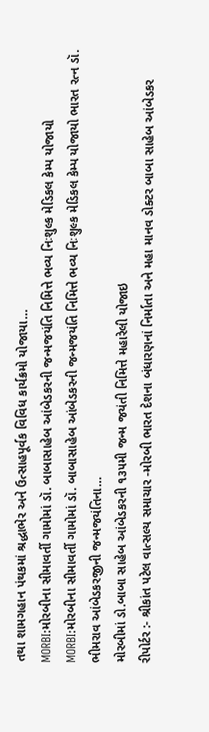તથા શામગહાન પંથકમાં શ્રદ્ધાભેર અને ઉત્સાહપૂર્વક વિવિધ કાર્યક્રમો યોજાયા…
MORBI:મોરબીના સીમાવર્તી ગામોમાં ડૉ. બાબાસાહેબ આંબેડકરની જન્મજયંતિ નિમિત્તે ભવ્ય નિઃશુલ્ક મેડિકલ કેમ્પ યોજાયો
MORBI:મોરબીના સીમાવર્તી ગામોમાં ડૉ. બાબાસાહેબ આંબેડકરની જન્મજયંતિ નિમિત્તે ભવ્ય નિઃશુલ્ક મેડિકલ કેમ્પ યોજાયો ભારત રત્ન ડૉ. ભીમરાવ આંબેડકરજીની જન્મજયંતિના…
મોરબીમાં ડો.બાબા સાહેબ આંબેડકરની ૧૩૫મી જન્મ જયંતી નિમિત્તે મહારેલી યોજાઇ
રીપોર્ટર :- શ્રીકાંત પટેલ વાત્સલ્ય સમાચાર -મોરબી ભારત દેશના બંધારણનાં નિર્માતા અને મહા માનવ ડોક્ટર બાબા સાહેબ આંબેડકર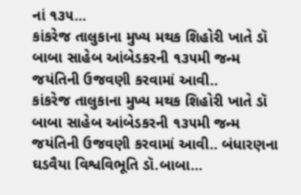નાં ૧૩૫…
કાંકરેજ તાલુકાના મુખ્ય મથક શિહોરી ખાતે ડૉ બાબા સાહેબ આંબેડકરની ૧૩૫મી જન્મ જયંતિની ઉજવણી કરવામાં આવી..
કાંકરેજ તાલુકાના મુખ્ય મથક શિહોરી ખાતે ડૉ બાબા સાહેબ આંબેડકરની ૧૩૫મી જન્મ જયંતિની ઉજવણી કરવામાં આવી.. બંધારણના ઘડવૈયા વિશ્વવિભૂતિ ડૉ.બાબા…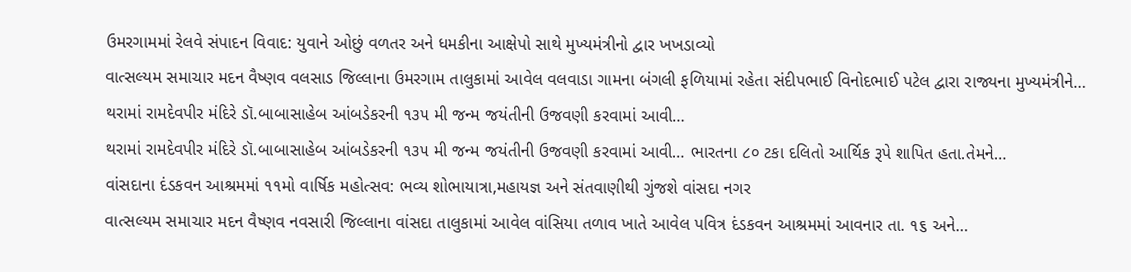ઉમરગામમાં રેલવે સંપાદન વિવાદ: યુવાને ઓછું વળતર અને ધમકીના આક્ષેપો સાથે મુખ્યમંત્રીનો દ્વાર ખખડાવ્યો
વાત્સલ્યમ સમાચાર મદન વૈષ્ણવ વલસાડ જિલ્લાના ઉમરગામ તાલુકામાં આવેલ વલવાડા ગામના બંગલી ફળિયામાં રહેતા સંદીપભાઈ વિનોદભાઈ પટેલ દ્વારા રાજ્યના મુખ્યમંત્રીને…
થરામાં રામદેવપીર મંદિરે ડૉ.બાબાસાહેબ આંબડેકરની ૧૩૫ મી જન્મ જયંતીની ઉજવણી કરવામાં આવી…
થરામાં રામદેવપીર મંદિરે ડૉ.બાબાસાહેબ આંબડેકરની ૧૩૫ મી જન્મ જયંતીની ઉજવણી કરવામાં આવી… ભારતના ૮૦ ટકા દલિતો આર્થિક રૂપે શાપિત હતા.તેમને…
વાંસદાના દંડકવન આશ્રમમાં ૧૧મો વાર્ષિક મહોત્સવ: ભવ્ય શોભાયાત્રા,મહાયજ્ઞ અને સંતવાણીથી ગુંજશે વાંસદા નગર
વાત્સલ્યમ સમાચાર મદન વૈષ્ણવ નવસારી જિલ્લાના વાંસદા તાલુકામાં આવેલ વાંસિયા તળાવ ખાતે આવેલ પવિત્ર દંડકવન આશ્રમમાં આવનાર તા. ૧૬ અને…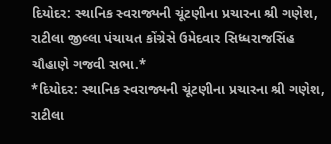દિયોદર: સ્થાનિક સ્વરાજ્યની ચૂંટણીના પ્રચારના શ્રી ગણેશ, રાટીલા જીલ્લા પંચાયત કોંગ્રેસે ઉમેદવાર સિધ્ધરાજસિંહ ચૌહાણે ગજવી સભા.*
*દિયોદર: સ્થાનિક સ્વરાજ્યની ચૂંટણીના પ્રચારના શ્રી ગણેશ, રાટીલા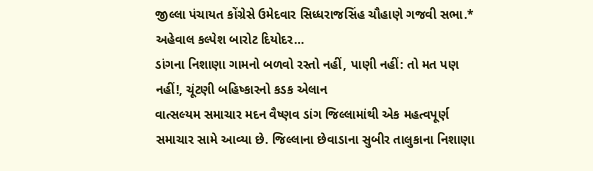જીલ્લા પંચાયત કોંગ્રેસે ઉમેદવાર સિધ્ધરાજસિંહ ચૌહાણે ગજવી સભા.* અહેવાલ કલ્પેશ બારોટ દિયોદર…
ડાંગના નિશાણા ગામનો બળવો રસ્તો નહીં, પાણી નહીં: તો મત પણ નહીં!, ચૂંટણી બહિષ્કારનો કડક એલાન
વાત્સલ્યમ સમાચાર મદન વૈષ્ણવ ડાંગ જિલ્લામાંથી એક મહત્વપૂર્ણ સમાચાર સામે આવ્યા છે. જિલ્લાના છેવાડાના સુબીર તાલુકાના નિશાણા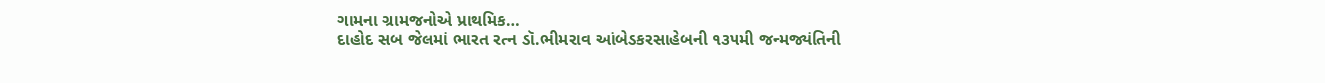ગામના ગ્રામજનોએ પ્રાથમિક…
દાહોદ સબ જેલમાં ભારત રત્ન ડૉ.ભીમરાવ આંબેડકરસાહેબની ૧૩૫મી જન્મજ્યંતિની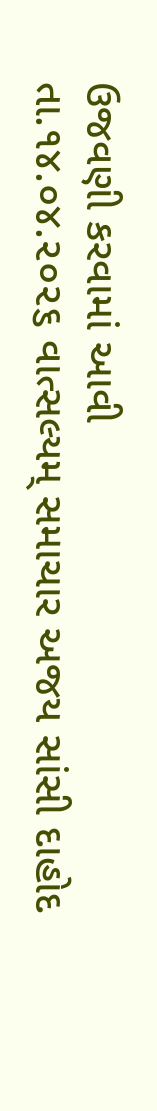ઉજવણી કરવામાં આવી
તા.૧૪.૦૪.૨૦૨૬ વાત્સલ્યમ્ સમાચાર અજય સાંસી દાહોદ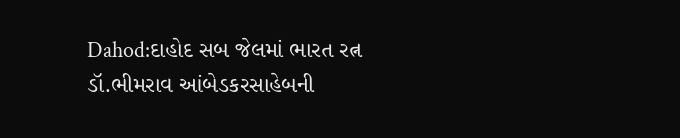Dahod:દાહોદ સબ જેલમાં ભારત રત્ન ડૉ.ભીમરાવ આંબેડકરસાહેબની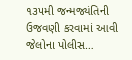૧૩૫મી જન્મજ્યંતિની ઉજવણી કરવામાં આવી જેલોના પોલીસ…